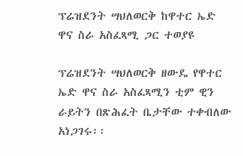ፕሬዝደንት ሣህለወርቅ ከዋተር ኤድ ዋና ስራ አስፈጻሚ ጋር ተወያዩ

ፕሬዝደንት ሣህለወርቅ ዘውዴ የዋተር ኤድ ዋና ስራ አስፈጻሚን ቲም ዊን ራይትን በጽሕፈት ቤታቸው ተቀብለው አነጋገሩ፡፡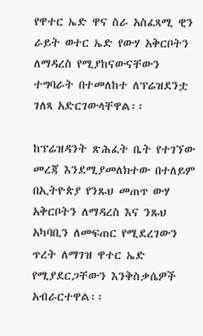የዋተር ኤድ ዋና ስራ አስፈጻሚ ዊን ራይት ወተር ኤድ የውሃ አቅርቦትን ለማዳረስ የሚያከናውናቸውን ተግባራት በተመለከተ ለፕሬዝደንቷ ገለጻ አድርገውላቸዋል፡፡

ከፕሬዝዳንት ጽሕፈት ቤት የተገኘው መረጃ እንደሚያመለክተው በተለይም በኢትዮጵያ የንጹህ መጠጥ ውሃ አቅርቦትን ለማዳረስ እና ንጹህ አካባቢን ለመፍጠር የሚደረገውን ጥረት ለማገዝ ዋተር ኤድ የሚያደርጋቸውን እንቅስቃሴዎች አብራርተዋል፡፡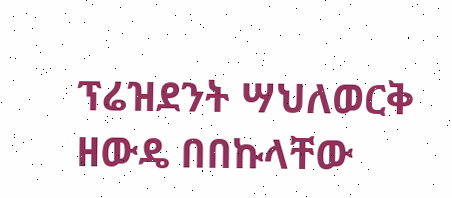ፕሬዝደንት ሣህለወርቅ ዘውዴ በበኩላቸው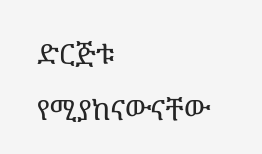ድርጅቱ የሚያከናውናቸው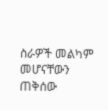ስራዎች መልካም መሆናቸውን ጠቅሰው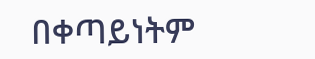በቀጣይነትም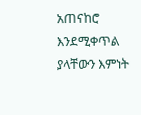አጠናከሮ እንደሚቀጥል ያላቸውን እምነት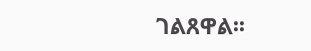ገልጸዋል፡፡